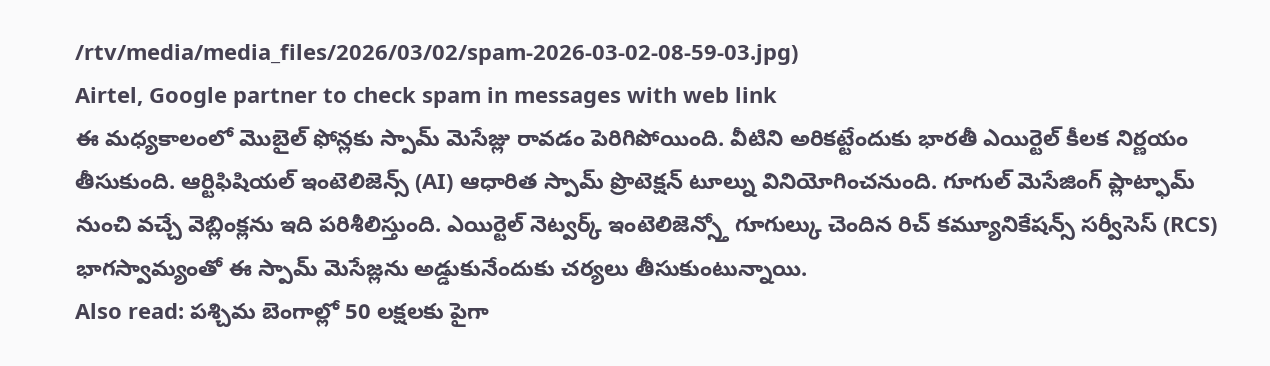/rtv/media/media_files/2026/03/02/spam-2026-03-02-08-59-03.jpg)
Airtel, Google partner to check spam in messages with web link
ఈ మధ్యకాలంలో మొబైల్ ఫోన్లకు స్పామ్ మెసేజ్లు రావడం పెరిగిపోయింది. వీటిని అరికట్టేందుకు భారతీ ఎయిర్టెల్ కీలక నిర్ణయం తీసుకుంది. ఆర్టిఫిషియల్ ఇంటెలిజెన్స్ (AI) ఆధారిత స్పామ్ ప్రొటెక్షన్ టూల్ను వినియోగించనుంది. గూగుల్ మెసేజింగ్ ప్లాట్ఫామ్ నుంచి వచ్చే వెబ్లింక్లను ఇది పరిశీలిస్తుంది. ఎయిర్టెల్ నెట్వర్క్ ఇంటెలిజెన్స్తో గూగుల్కు చెందిన రిచ్ కమ్యూనికేషన్స్ సర్వీసెస్ (RCS) భాగస్వామ్యంతో ఈ స్పామ్ మెసేజ్లను అడ్డుకునేందుకు చర్యలు తీసుకుంటున్నాయి.
Also read: పశ్చిమ బెంగాల్లో 50 లక్షలకు పైగా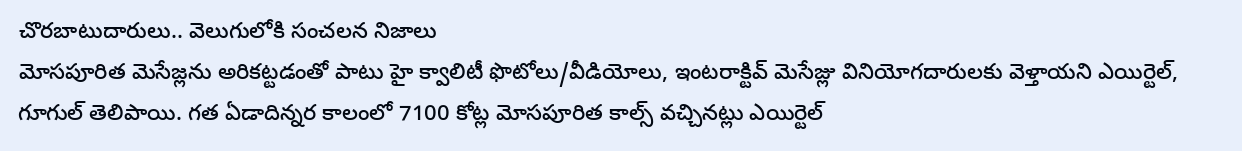చొరబాటుదారులు.. వెలుగులోకి సంచలన నిజాలు
మోసపూరిత మెసేజ్లను అరికట్టడంతో పాటు హై క్వాలిటీ ఫొటోలు/వీడియోలు, ఇంటరాక్టివ్ మెసేజ్లు వినియోగదారులకు వెళ్తాయని ఎయిర్టెల్, గూగుల్ తెలిపాయి. గత ఏడాదిన్నర కాలంలో 7100 కోట్ల మోసపూరిత కాల్స్ వచ్చినట్లు ఎయిర్టెల్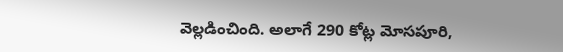వెల్లడించింది. అలాగే 290 కోట్ల మోసపూరి,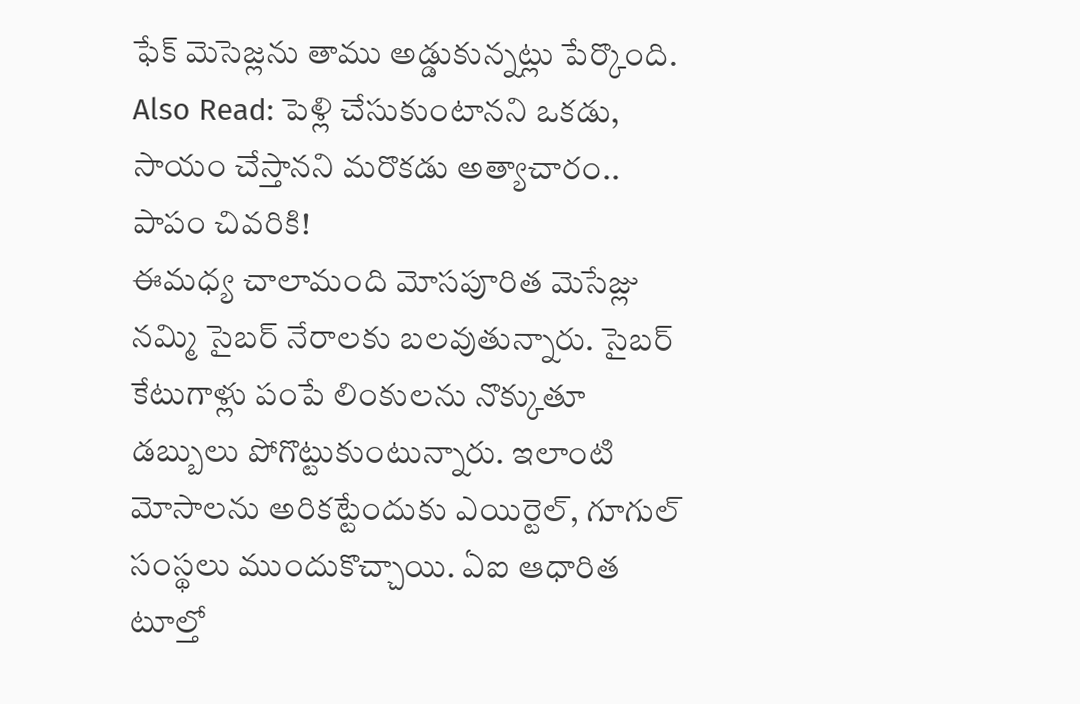ఫేక్ మెసెజ్లను తాము అడ్డుకున్నట్లు పేర్కొంది.
Also Read: పెళ్లి చేసుకుంటానని ఒకడు, సాయం చేస్తానని మరొకడు అత్యాచారం.. పాపం చివరికి!
ఈమధ్య చాలామంది మోసపూరిత మెసేజ్లు నమ్మి సైబర్ నేరాలకు బలవుతున్నారు. సైబర్ కేటుగాళ్లు పంపే లింకులను నొక్కుతూ డబ్బులు పోగొట్టుకుంటున్నారు. ఇలాంటి మోసాలను అరికట్టేందుకు ఎయిర్టెల్, గూగుల్ సంస్థలు ముందుకొచ్చాయి. ఏఐ ఆధారిత టూల్తో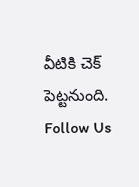వీటికి చెక్ పెట్టనుంది.
Follow Us